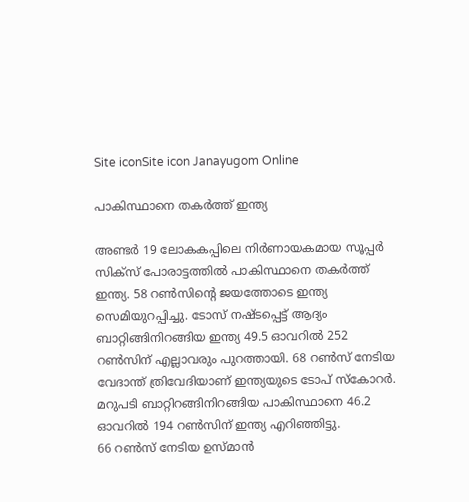Site iconSite icon Janayugom Online

പാകിസ്ഥാനെ തകര്‍ത്ത് ഇന്ത്യ

അണ്ടർ 19 ലോകകപ്പിലെ നിർണായകമായ സൂപ്പർ സിക്സ് പോരാട്ടത്തിൽ പാകിസ്ഥാനെ തകര്‍ത്ത് ഇന്ത്യ. 58 റണ്‍സിന്റെ ജയത്തോടെ ഇന്ത്യ സെമിയുറപ്പിച്ചു. ടോസ് നഷ്ടപ്പെട്ട് ആദ്യം ബാറ്റിങ്ങിനിറങ്ങിയ ഇന്ത്യ 49.5 ഓവറിൽ 252 റൺസിന് എല്ലാവരും പുറത്തായി. 68 റൺസ് നേടിയ വേദാന്ത് ത്രിവേദിയാണ് ഇന്ത്യയുടെ ടോപ് സ്കോറർ. മറുപടി ബാറ്റിറങ്ങിനിറങ്ങിയ പാകിസ്ഥാനെ 46.2 ഓവറില്‍ 194 റണ്‍സിന് ഇന്ത്യ എറിഞ്ഞിട്ടു.
66 റണ്‍സ് നേടിയ ഉസ്മാന്‍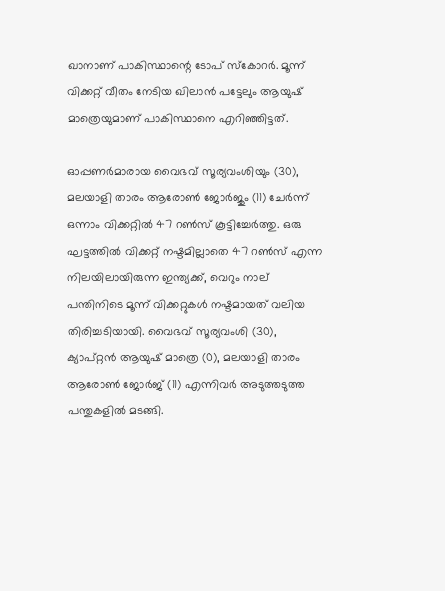ഖാനാണ് പാകിസ്ഥാന്റെ ടോപ് സ്കോറര്‍. മൂന്ന് വിക്കറ്റ് വീതം നേടിയ ഖിലാന്‍ പട്ടേലും ആയുഷ് മാത്രെയുമാണ് പാകിസ്ഥാനെ എറിഞ്ഞിട്ടത്.

ഓപ്പണർമാരായ വൈഭവ് സൂര്യവംശിയും (30), മലയാളി താരം ആരോൺ ജോർജും (11) ചേർന്ന് ഒന്നാം വിക്കറ്റിൽ 47 റൺസ് കൂട്ടിച്ചേർത്തു. ഒരു ഘട്ടത്തിൽ വിക്കറ്റ് നഷ്ടമില്ലാതെ 47 റൺസ് എന്ന നിലയിലായിരുന്ന ഇന്ത്യക്ക്, വെറും നാല് പന്തിനിടെ മൂന്ന് വിക്കറ്റുകൾ നഷ്ടമായത് വലിയ തിരിച്ചടിയായി. വൈഭവ് സൂര്യവംശി (30), ക്യാപ്റ്റൻ ആയുഷ് മാത്രെ (0), മലയാളി താരം ആരോൺ ജോർജ് (11) എന്നിവർ അടുത്തടുത്ത പന്തുകളിൽ മടങ്ങി.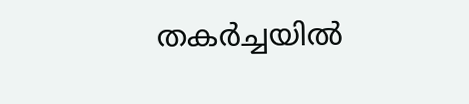തകർച്ചയിൽ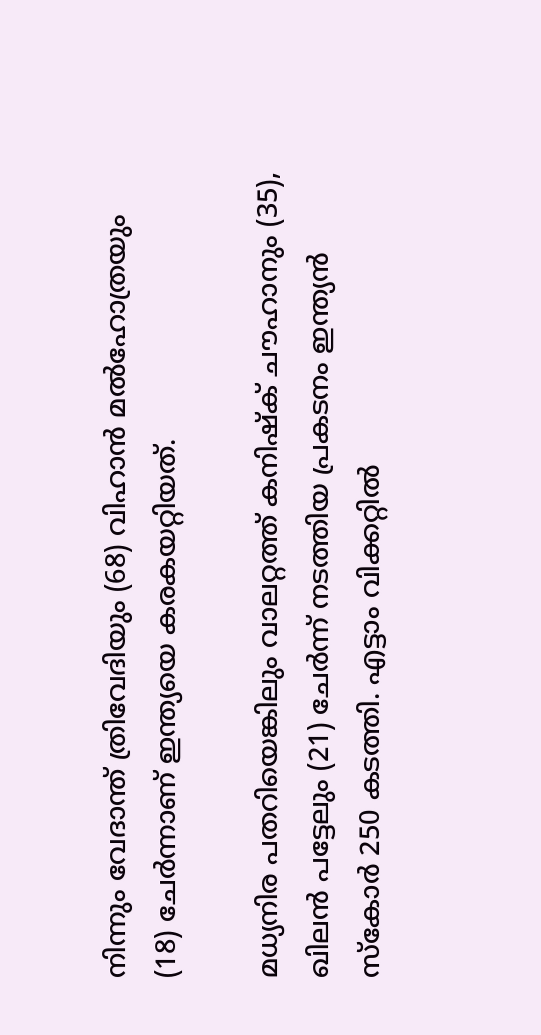നിന്നും വേദാന്ത് ത്രിവേദിയും (68) വിഹാൻ മൽഹോത്രയും (18) ചേർന്നാണ് ഇന്ത്യയെ കരകയറ്റിയത്.

മധ്യനിര പതറിയെങ്കിലും വാലറ്റത്ത് കനിഷ്ക് ചൗഹാനും (35), ഖിലൻ പട്ടേലും (21) ചേർന്ന് നടത്തിയ പ്രകടനം ഇന്ത്യൻ സ്കോർ 250 കടത്തി. എട്ടാം വിക്കറ്റിൽ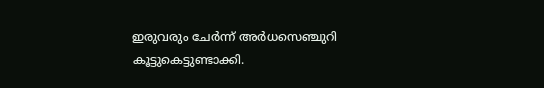ഇരുവരും ചേർന്ന് അർധസെഞ്ചുറി കൂട്ടുകെട്ടുണ്ടാക്കി.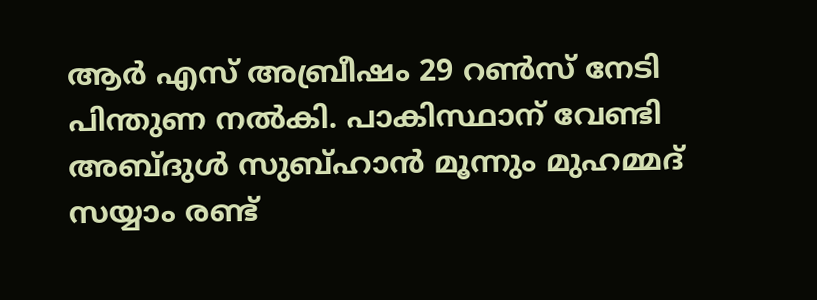ആർ എസ് അബ്രീഷം 29 റൺസ് നേടി പിന്തുണ നൽകി. പാകിസ്ഥാന് വേണ്ടി അബ്ദുൾ സുബ്ഹാൻ മൂന്നും മുഹമ്മദ് സയ്യാം രണ്ട്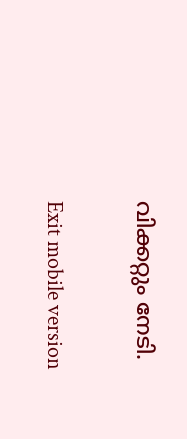വിക്കറ്റും നേടി.

Exit mobile version